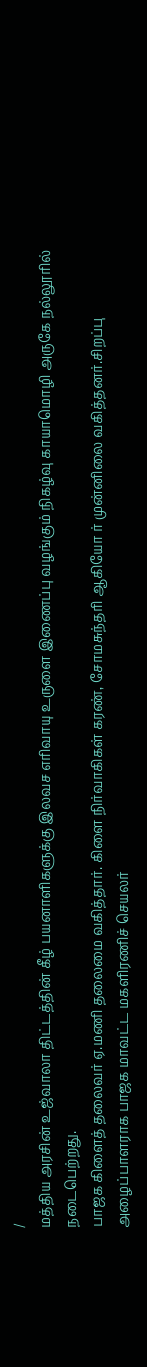/
மத்திய அரசின் உஜ்வாலா திட்டத்தின் கீழ் பயனாளிகளுக்கு இலவச எரிவாயு உருளை இணைப்பு வழங்கும் நிகழ்வு காயாமொழி அருகே நல்லூரில் நடைபெற்றது.
பாஜக கிளைத் தலைவர் ஏ.மணி தலைமை வகித்தார். கிளை நிர்வாகிகள் கரண், சோமசுந்தரி ஆகியோ ர் முன்னிலை வகித்தனர்.சிறப்பு அழைப்பாளராக பாஜக மாவட்ட மகளிரணிச் செயலர்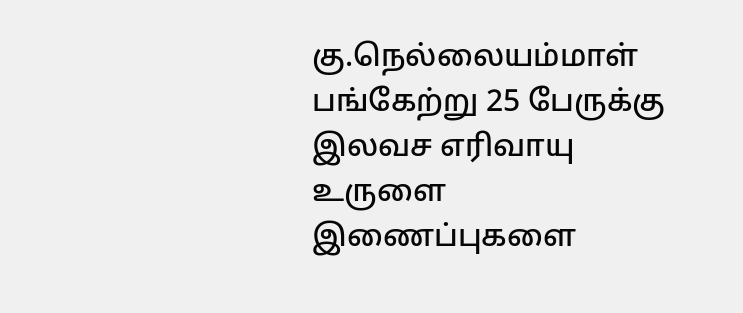கு.நெல்லையம்மாள் பங்கேற்று 25 பேருக்கு இலவச எரிவாயு உருளை இணைப்புகளை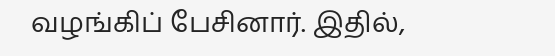வழங்கிப் பேசினார். இதில்,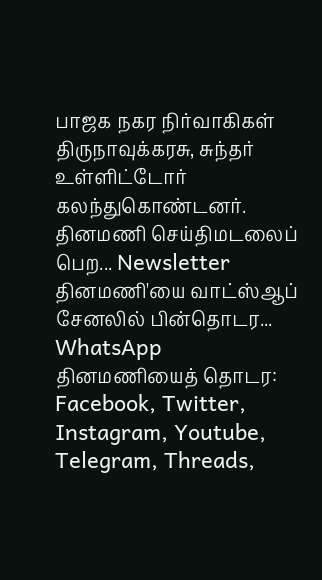பாஜக நகர நிர்வாகிகள் திருநாவுக்கரசு, சுந்தர் உள்ளிட்டோர் கலந்துகொண்டனர்.
தினமணி செய்திமடலைப் பெற... Newsletter
தினமணி'யை வாட்ஸ்ஆப் சேனலில் பின்தொடர... WhatsApp
தினமணியைத் தொடர: Facebook, Twitter, Instagram, Youtube, Telegram, Threads,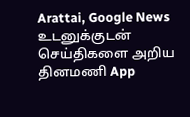Arattai, Google News
உடனுக்குடன் செய்திகளை அறிய தினமணி App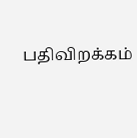பதிவிறக்கம்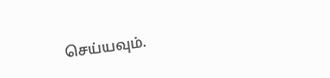செய்யவும்.